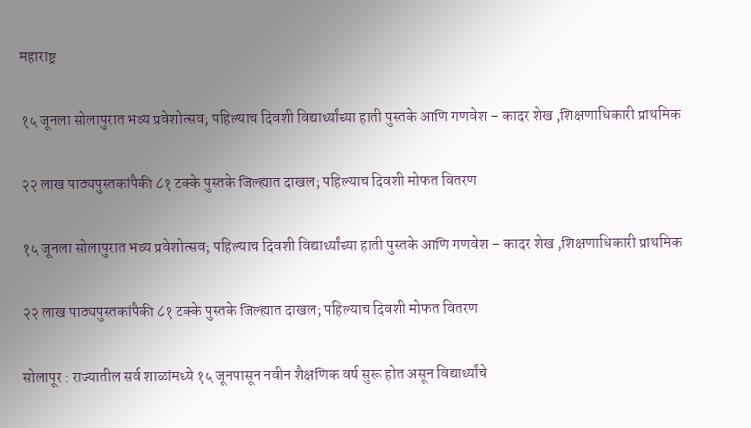महाराष्ट्र

१५ जूनला सोलापुरात भव्य प्रवेशोत्सव; पहिल्याच दिवशी विद्यार्थ्यांच्या हाती पुस्तके आणि गणवेश – कादर शेख ,शिक्षणाधिकारी प्राथमिक

२२ लाख पाठ्यपुस्तकांपैकी ८१ टक्के पुस्तके जिल्ह्यात दाखल; पहिल्याच दिवशी मोफत वितरण

१५ जूनला सोलापुरात भव्य प्रवेशोत्सव; पहिल्याच दिवशी विद्यार्थ्यांच्या हाती पुस्तके आणि गणवेश – कादर शेख ,शिक्षणाधिकारी प्राथमिक

२२ लाख पाठ्यपुस्तकांपैकी ८१ टक्के पुस्तके जिल्ह्यात दाखल; पहिल्याच दिवशी मोफत वितरण

सोलापूर : राज्यातील सर्व शाळांमध्ये १५ जूनपासून नवीन शैक्षणिक वर्ष सुरू होत असून विद्यार्थ्यांचे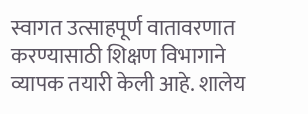स्वागत उत्साहपूर्ण वातावरणात करण्यासाठी शिक्षण विभागाने व्यापक तयारी केली आहे. शालेय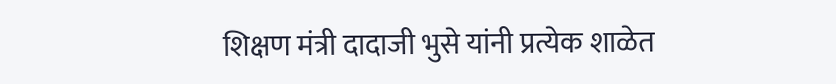शिक्षण मंत्री दादाजी भुसे यांनी प्रत्येक शाळेत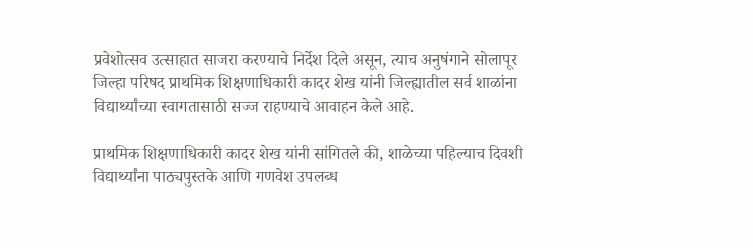प्रवेशोत्सव उत्साहात साजरा करण्याचे निर्देश दिले असून, त्याच अनुषंगाने सोलापूर जिल्हा परिषद प्राथमिक शिक्षणाधिकारी कादर शेख यांनी जिल्ह्यातील सर्व शाळांना विद्यार्थ्यांच्या स्वागतासाठी सज्ज राहण्याचे आवाहन केले आहे.

प्राथमिक शिक्षणाधिकारी कादर शेख यांनी सांगितले की, शाळेच्या पहिल्याच दिवशी विद्यार्थ्यांना पाठ्यपुस्तके आणि गणवेश उपलब्ध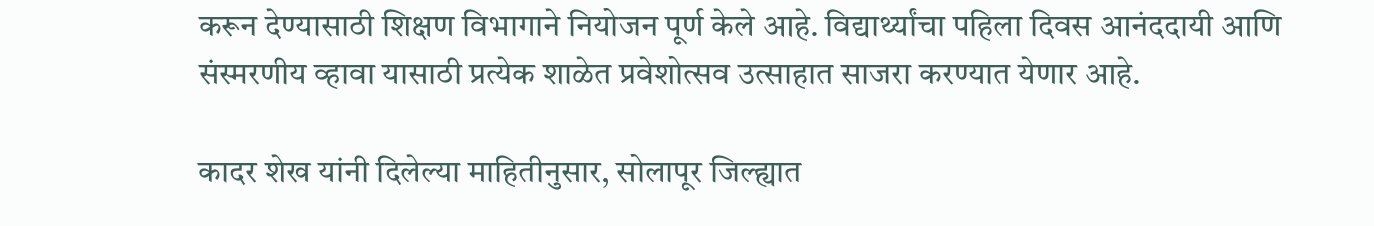करून देण्यासाठी शिक्षण विभागाने नियोजन पूर्ण केले आहे. विद्यार्थ्यांचा पहिला दिवस आनंददायी आणि संस्मरणीय व्हावा यासाठी प्रत्येक शाळेत प्रवेशोत्सव उत्साहात साजरा करण्यात येणार आहे.

कादर शेख यांनी दिलेल्या माहितीनुसार, सोलापूर जिल्ह्यात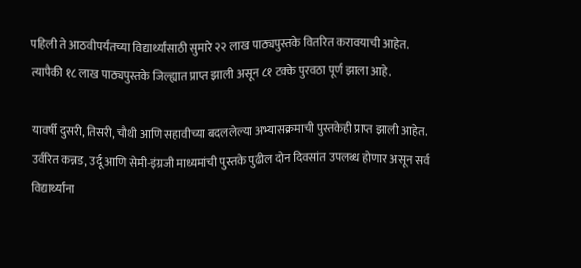पहिली ते आठवीपर्यंतच्या विद्यार्थ्यांसाठी सुमारे २२ लाख पाठ्यपुस्तके वितरित करावयाची आहेत. त्यापैकी १८ लाख पाठ्यपुस्तके जिल्ह्यात प्राप्त झाली असून ८१ टक्के पुरवठा पूर्ण झाला आहे.

यावर्षी दुसरी, तिसरी, चौथी आणि सहावीच्या बदललेल्या अभ्यासक्रमाची पुस्तकेही प्राप्त झाली आहेत. उर्वरित कन्नड, उर्दू आणि सेमी-इंग्रजी माध्यमांची पुस्तके पुढील दोन दिवसांत उपलब्ध होणार असून सर्व विद्यार्थ्यांना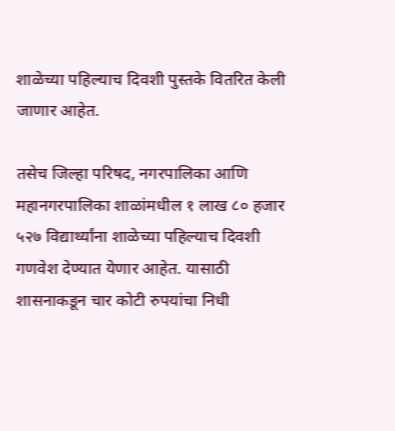शाळेच्या पहिल्याच दिवशी पुस्तके वितरित केली जाणार आहेत.

तसेच जिल्हा परिषद, नगरपालिका आणि महानगरपालिका शाळांमधील १ लाख ८० हजार ५२७ विद्यार्थ्यांना शाळेच्या पहिल्याच दिवशी गणवेश देण्यात येणार आहेत. यासाठी शासनाकडून चार कोटी रुपयांचा निधी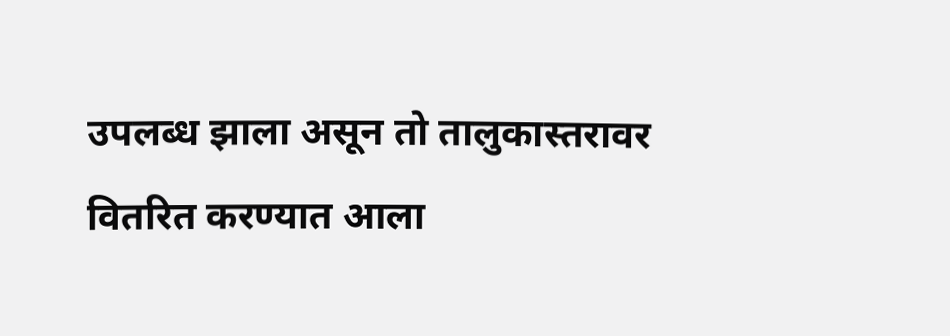उपलब्ध झाला असून तो तालुकास्तरावर वितरित करण्यात आला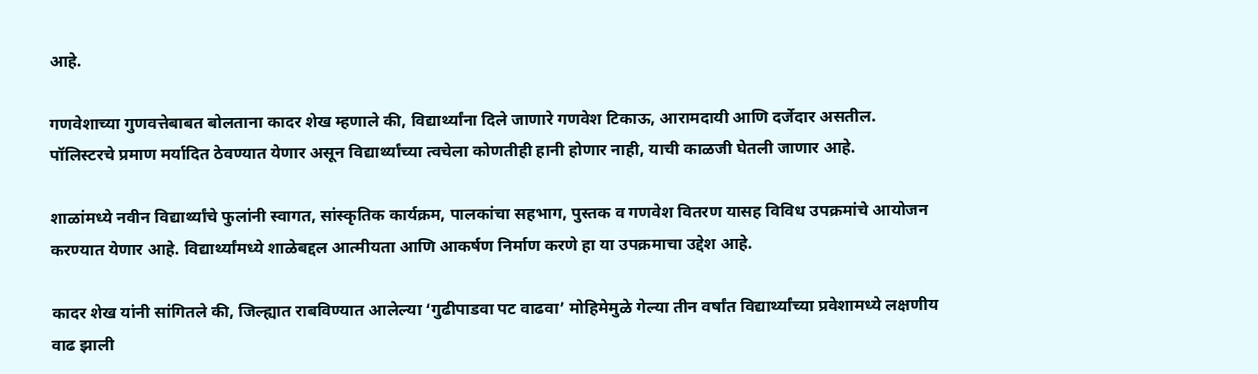आहे.

गणवेशाच्या गुणवत्तेबाबत बोलताना कादर शेख म्हणाले की, विद्यार्थ्यांना दिले जाणारे गणवेश टिकाऊ, आरामदायी आणि दर्जेदार असतील. पॉलिस्टरचे प्रमाण मर्यादित ठेवण्यात येणार असून विद्यार्थ्यांच्या त्वचेला कोणतीही हानी होणार नाही, याची काळजी घेतली जाणार आहे.

शाळांमध्ये नवीन विद्यार्थ्यांचे फुलांनी स्वागत, सांस्कृतिक कार्यक्रम, पालकांचा सहभाग, पुस्तक व गणवेश वितरण यासह विविध उपक्रमांचे आयोजन करण्यात येणार आहे. विद्यार्थ्यांमध्ये शाळेबद्दल आत्मीयता आणि आकर्षण निर्माण करणे हा या उपक्रमाचा उद्देश आहे.

कादर शेख यांनी सांगितले की, जिल्ह्यात राबविण्यात आलेल्या ‘गुढीपाडवा पट वाढवा’ मोहिमेमुळे गेल्या तीन वर्षांत विद्यार्थ्यांच्या प्रवेशामध्ये लक्षणीय वाढ झाली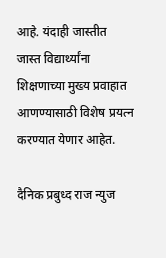आहे. यंदाही जास्तीत जास्त विद्यार्थ्यांना शिक्षणाच्या मुख्य प्रवाहात आणण्यासाठी विशेष प्रयत्न करण्यात येणार आहेत.

दैनिक प्रबुध्द राज न्युज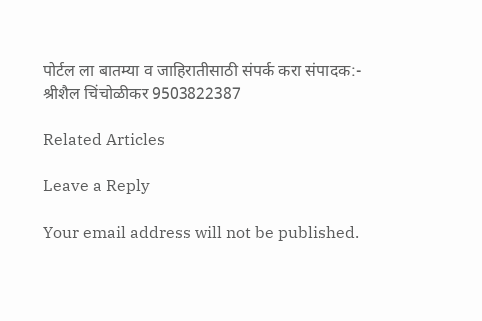पोर्टल ला बातम्या व जाहिरातीसाठी संपर्क करा संपादक:- श्रीशैल चिंचोळीकर 9503822387

Related Articles

Leave a Reply

Your email address will not be published.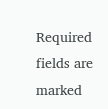Required fields are marked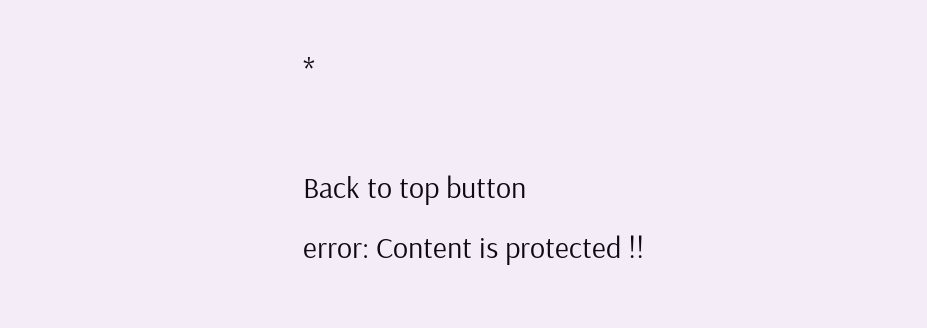*

Back to top button
error: Content is protected !!